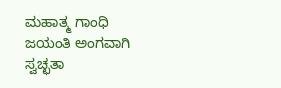ಮಹಾತ್ಮ ಗಾಂಧಿ ಜಯಂತಿ ಅಂಗವಾಗಿ ಸ್ವಚ್ಛತಾ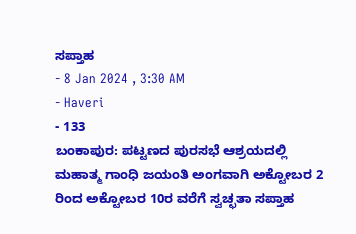ಸಪ್ತಾಹ
- 8 Jan 2024 , 3:30 AM
- Haveri
- 133
ಬಂಕಾಪುರ: ಪಟ್ಟಣದ ಪುರಸಭೆ ಆಶ್ರಯದಲ್ಲಿ ಮಹಾತ್ಮ ಗಾಂಧಿ ಜಯಂತಿ ಅಂಗವಾಗಿ ಅಕ್ಟೋಬರ 2 ರಿಂದ ಅಕ್ಟೋಬರ 10ರ ವರೆಗೆ ಸ್ವಚ್ಛತಾ ಸಪ್ತಾಹ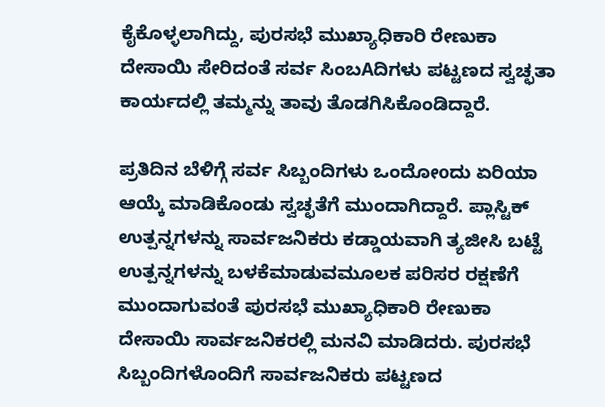ಕೈಕೊಳ್ಳಲಾಗಿದ್ದು, ಪುರಸಭೆ ಮುಖ್ಯಾಧಿಕಾರಿ ರೇಣುಕಾ ದೇಸಾಯಿ ಸೇರಿದಂತೆ ಸರ್ವ ಸಿಂಬAದಿಗಳು ಪಟ್ಟಣದ ಸ್ವಚ್ಛತಾ ಕಾರ್ಯದಲ್ಲಿ ತಮ್ಮನ್ನು ತಾವು ತೊಡಗಿಸಿಕೊಂಡಿದ್ದಾರೆ.

ಪ್ರತಿದಿನ ಬೆಳಿಗ್ಗೆ ಸರ್ವ ಸಿಬ್ಬಂದಿಗಳು ಒಂದೋoದು ಏರಿಯಾ ಆಯ್ಕೆ ಮಾಡಿಕೊಂಡು ಸ್ವಚ್ಛತೆಗೆ ಮುಂದಾಗಿದ್ದಾರೆ. ಪ್ಲಾಸ್ಟಿಕ್ ಉತ್ಪನ್ನಗಳನ್ನು ಸಾರ್ವಜನಿಕರು ಕಡ್ಡಾಯವಾಗಿ ತ್ಯಜೀಸಿ ಬಟ್ಟೆ ಉತ್ಪನ್ನಗಳನ್ನು ಬಳಕೆಮಾಡುವಮೂಲಕ ಪರಿಸರ ರಕ್ಷಣೆಗೆ ಮುಂದಾಗುವoತೆ ಪುರಸಭೆ ಮುಖ್ಯಾಧಿಕಾರಿ ರೇಣುಕಾ ದೇಸಾಯಿ ಸಾರ್ವಜನಿಕರಲ್ಲಿ ಮನವಿ ಮಾಡಿದರು. ಪುರಸಭೆ ಸಿಬ್ಬಂದಿಗಳೊಂದಿಗೆ ಸಾರ್ವಜನಿಕರು ಪಟ್ಟಣದ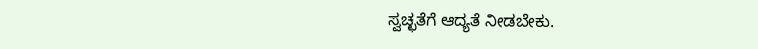ಸ್ವಚ್ಛತೆಗೆ ಆದ್ಯತೆ ನೀಡಬೇಕು.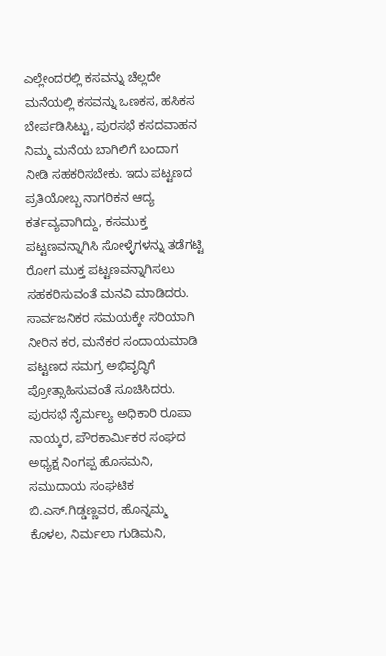ಎಲ್ಲೇಂದರಲ್ಲಿ ಕಸವನ್ನು ಚೆಲ್ಲದೇ ಮನೆಯಲ್ಲಿ ಕಸವನ್ನು ಒಣಕಸ, ಹಸಿಕಸ ಬೇರ್ಪಡಿಸಿಟ್ಟು, ಪುರಸಭೆ ಕಸದವಾಹನ ನಿಮ್ಮ ಮನೆಯ ಬಾಗಿಲಿಗೆ ಬಂದಾಗ ನೀಡಿ ಸಹಕರಿಸಬೇಕು. ಇದು ಪಟ್ಟಣದ ಪ್ರತಿಯೋಬ್ಬ ನಾಗರಿಕನ ಆದ್ಯ ಕರ್ತವ್ಯವಾಗಿದ್ದು, ಕಸಮುಕ್ತ ಪಟ್ಟಣವನ್ನಾಗಿಸಿ ಸೋಳ್ಳೆಗಳನ್ನು ತಡೆಗಟ್ಟಿ ರೋಗ ಮುಕ್ತ ಪಟ್ಟಣವನ್ನಾಗಿಸಲು ಸಹಕರಿಸುವಂತೆ ಮನವಿ ಮಾಡಿದರು. ಸಾರ್ವಜನಿಕರ ಸಮಯಕ್ಕೇ ಸರಿಯಾಗಿ ನೀರಿನ ಕರ, ಮನೆಕರ ಸಂದಾಯಮಾಡಿ ಪಟ್ಟಣದ ಸಮಗ್ರ ಅಭಿವೃದ್ಧಿಗೆ ಪ್ರೋತ್ಸಾಹಿಸುವಂತೆ ಸೂಚಿಸಿದರು. ಪುರಸಭೆ ನೈರ್ಮಲ್ಯ ಅಧಿಕಾರಿ ರೂಪಾ ನಾಯ್ಕರ, ಪೌರಕಾರ್ಮಿಕರ ಸಂಘದ ಅಧ್ಯಕ್ಷ ನಿಂಗಪ್ಪ ಹೊಸಮನಿ, ಸಮುದಾಯ ಸಂಘಟಿಕ ಬಿ.ಎಸ್.ಗಿಡ್ಡಣ್ಣವರ, ಹೊನ್ನಮ್ಮ ಕೊಳಲ, ನಿರ್ಮಲಾ ಗುಡಿಮನಿ,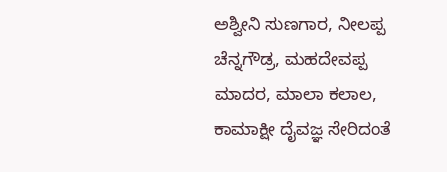ಅಶ್ವೀನಿ ಸುಣಗಾರ, ನೀಲಪ್ಪ ಚೆನ್ನಗೌಡ್ರ, ಮಹದೇವಪ್ಪ ಮಾದರ, ಮಾಲಾ ಕಲಾಲ, ಕಾಮಾಕ್ಷೀ ದೈವಜ್ಞ ಸೇರಿದಂತೆ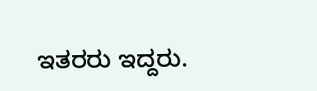ಇತರರು ಇದ್ದರು.